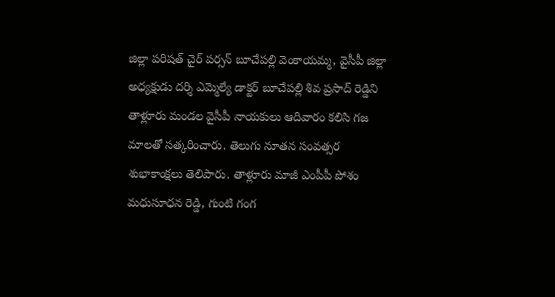జిల్లా పరిషత్ చైర్ పర్సన్ బూచేపల్లి వెంకాయమ్మ, వైసీపీ జిల్లా అధ్యక్షుడు దర్శి ఎమ్మెల్యే డాక్టర్ బూచేపల్లి శివ ప్రసాద్ రెడ్డిని తాళ్లూరు మండల వైసీపీ నాయకులు ఆదివారం కలిసి గజ మాలతో సత్కరించారు. తెలుగు నూతన సంవత్సర శుభాకాంక్షలు తెలిపారు. తాళ్లూరు మాజీ ఎంపీపీ పోశం మధుసూధన రెడ్డి, గుంటి గంగ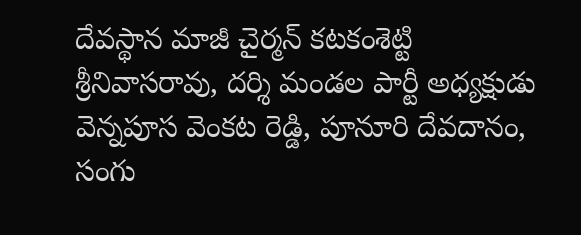దేవస్థాన మాజీ చైర్మన్ కటకంశెట్టి శ్రీనివాసరావు, దర్శి మండల పార్టీ అధ్యక్షుడు వెన్నపూస వెంకట రెడ్డి, పూనూరి దేవదానం, సంగు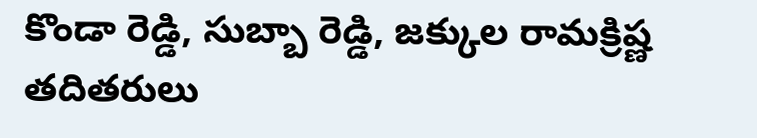కొండా రెడ్డి, సుబ్బా రెడ్డి, జక్కుల రామక్రిష్ణ తదితరులు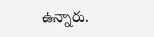ఉన్నారు.